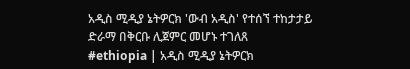አዲስ ሚዲያ ኔትዎርክ 'ውብ አዲስ' የተሰኘ ተከታታይ ድራማ በቅርቡ ሊጀምር መሆኑ ተገለጸ
#ethiopia | አዲስ ሚዲያ ኔትዎርክ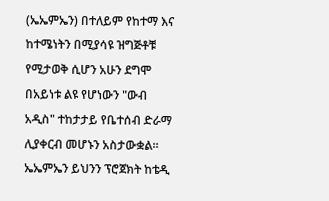(ኤኤምኤን) በተለይም የከተማ እና ከተሜነትን በሚያሳዩ ዝግጅቶቹ የሚታወቅ ሲሆን አሁን ደግሞ በአይነቱ ልዩ የሆነውን "ውብ አዲስ" ተከታታይ የቤተሰብ ድራማ ሊያቀርብ መሆኑን አስታውቋል።
ኤኤምኤን ይህንን ፕሮጀክት ከቴዲ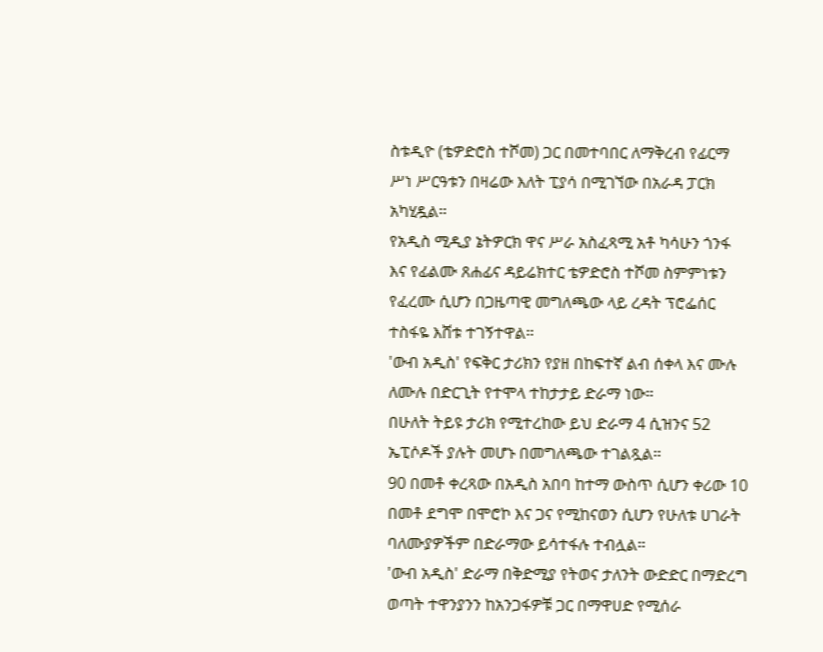ስቱዲዮ (ቴዎድሮስ ተሾመ) ጋር በመተባበር ለማቅረብ የፊርማ ሥነ ሥርዓቱን በዛሬው እለት ፒያሳ በሚገኘው በአራዳ ፓርክ አካሂዷል።
የአዲስ ሚዲያ ኔትዎርክ ዋና ሥራ አስፈጻሚ አቶ ካሳሁን ጎንፋ እና የፊልሙ ጸሐፊና ዳይሬክተር ቴዎድሮስ ተሾመ ስምምነቱን የፈረሙ ሲሆን በጋዜጣዊ መግለጫው ላይ ረዳት ፕሮፌሰር ተስፋዬ እሸቱ ተገኝተዋል።
'ውብ አዲስ' የፍቅር ታሪክን የያዘ በከፍተኛ ልብ ሰቀላ እና ሙሉ ለሙሉ በድርጊት የተሞላ ተከታታይ ድራማ ነው።
በሁለት ትይዩ ታሪክ የሚተረከው ይህ ድራማ 4 ሲዝንና 52 ኤፒሶዶች ያሉት መሆኑ በመግለጫው ተገልጿል።
90 በመቶ ቀረጻው በአዲስ አበባ ከተማ ውስጥ ሲሆን ቀሪው 10 በመቶ ደግሞ በሞሮኮ እና ጋና የሚከናወን ሲሆን የሁለቱ ሀገራት ባለሙያዎችም በድራማው ይሳተፋሉ ተብሏል።
'ውብ አዲስ' ድራማ በቅድሚያ የትወና ታለንት ውድድር በማድረግ ወጣት ተዋንያንን ከአንጋፋዎቹ ጋር በማዋሀድ የሚሰራ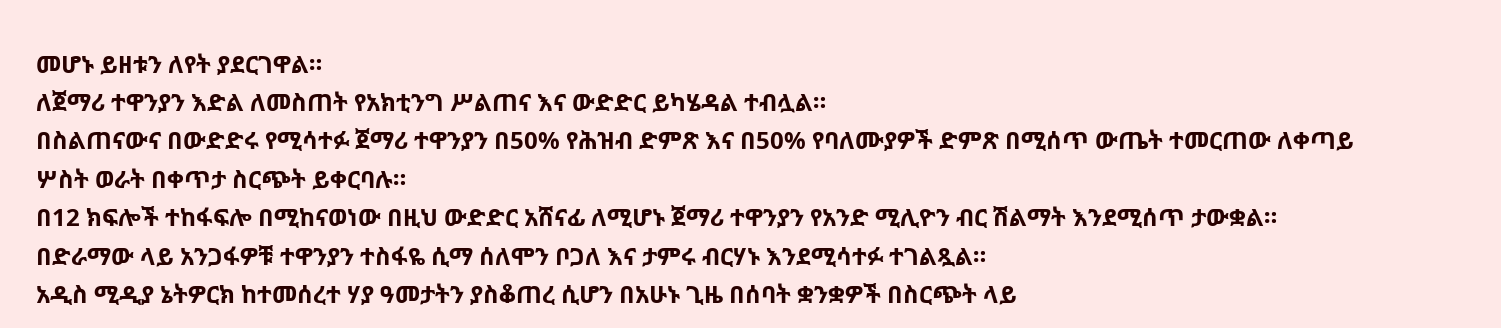መሆኑ ይዘቱን ለየት ያደርገዋል።
ለጀማሪ ተዋንያን እድል ለመስጠት የአክቲንግ ሥልጠና እና ውድድር ይካሄዳል ተብሏል።
በስልጠናውና በውድድሩ የሚሳተፉ ጀማሪ ተዋንያን በ50% የሕዝብ ድምጽ እና በ50% የባለሙያዎች ድምጽ በሚሰጥ ውጤት ተመርጠው ለቀጣይ ሦስት ወራት በቀጥታ ስርጭት ይቀርባሉ።
በ12 ክፍሎች ተከፋፍሎ በሚከናወነው በዚህ ውድድር አሸናፊ ለሚሆኑ ጀማሪ ተዋንያን የአንድ ሚሊዮን ብር ሽልማት እንደሚሰጥ ታውቋል።
በድራማው ላይ አንጋፋዎቹ ተዋንያን ተስፋዬ ሲማ ሰለሞን ቦጋለ እና ታምሩ ብርሃኑ እንደሚሳተፉ ተገልጿል።
አዲስ ሚዲያ ኔትዎርክ ከተመሰረተ ሃያ ዓመታትን ያስቆጠረ ሲሆን በአሁኑ ጊዜ በሰባት ቋንቋዎች በስርጭት ላይ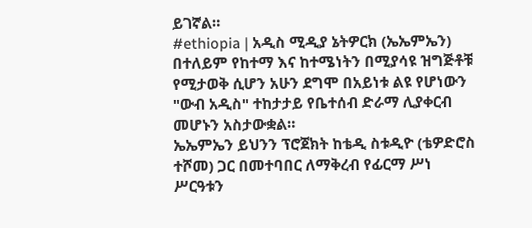ይገኛል።
#ethiopia | አዲስ ሚዲያ ኔትዎርክ (ኤኤምኤን) በተለይም የከተማ እና ከተሜነትን በሚያሳዩ ዝግጅቶቹ የሚታወቅ ሲሆን አሁን ደግሞ በአይነቱ ልዩ የሆነውን "ውብ አዲስ" ተከታታይ የቤተሰብ ድራማ ሊያቀርብ መሆኑን አስታውቋል።
ኤኤምኤን ይህንን ፕሮጀክት ከቴዲ ስቱዲዮ (ቴዎድሮስ ተሾመ) ጋር በመተባበር ለማቅረብ የፊርማ ሥነ ሥርዓቱን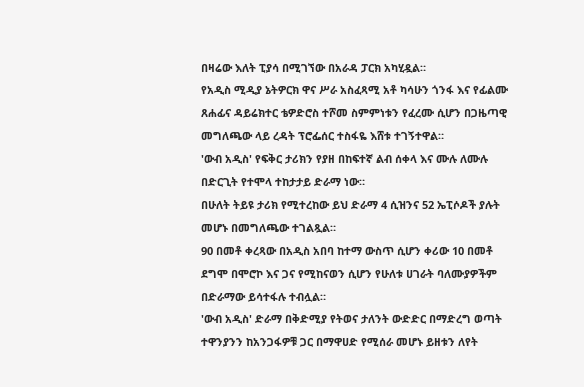በዛሬው እለት ፒያሳ በሚገኘው በአራዳ ፓርክ አካሂዷል።
የአዲስ ሚዲያ ኔትዎርክ ዋና ሥራ አስፈጻሚ አቶ ካሳሁን ጎንፋ እና የፊልሙ ጸሐፊና ዳይሬክተር ቴዎድሮስ ተሾመ ስምምነቱን የፈረሙ ሲሆን በጋዜጣዊ መግለጫው ላይ ረዳት ፕሮፌሰር ተስፋዬ እሸቱ ተገኝተዋል።
'ውብ አዲስ' የፍቅር ታሪክን የያዘ በከፍተኛ ልብ ሰቀላ እና ሙሉ ለሙሉ በድርጊት የተሞላ ተከታታይ ድራማ ነው።
በሁለት ትይዩ ታሪክ የሚተረከው ይህ ድራማ 4 ሲዝንና 52 ኤፒሶዶች ያሉት መሆኑ በመግለጫው ተገልጿል።
90 በመቶ ቀረጻው በአዲስ አበባ ከተማ ውስጥ ሲሆን ቀሪው 10 በመቶ ደግሞ በሞሮኮ እና ጋና የሚከናወን ሲሆን የሁለቱ ሀገራት ባለሙያዎችም በድራማው ይሳተፋሉ ተብሏል።
'ውብ አዲስ' ድራማ በቅድሚያ የትወና ታለንት ውድድር በማድረግ ወጣት ተዋንያንን ከአንጋፋዎቹ ጋር በማዋሀድ የሚሰራ መሆኑ ይዘቱን ለየት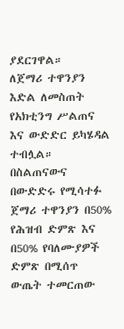ያደርገዋል።
ለጀማሪ ተዋንያን እድል ለመስጠት የአክቲንግ ሥልጠና እና ውድድር ይካሄዳል ተብሏል።
በስልጠናውና በውድድሩ የሚሳተፉ ጀማሪ ተዋንያን በ50% የሕዝብ ድምጽ እና በ50% የባለሙያዎች ድምጽ በሚሰጥ ውጤት ተመርጠው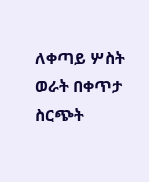ለቀጣይ ሦስት ወራት በቀጥታ ስርጭት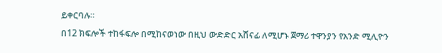ይቀርባሉ።
በ12 ክፍሎች ተከፋፍሎ በሚከናወነው በዚህ ውድድር አሸናፊ ለሚሆኑ ጀማሪ ተዋንያን የአንድ ሚሊዮን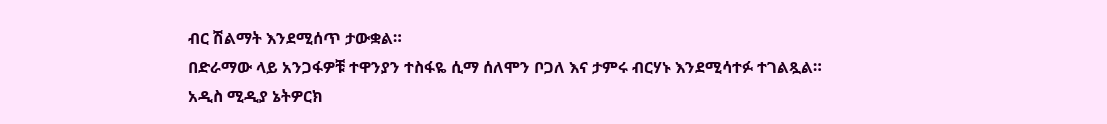ብር ሽልማት እንደሚሰጥ ታውቋል።
በድራማው ላይ አንጋፋዎቹ ተዋንያን ተስፋዬ ሲማ ሰለሞን ቦጋለ እና ታምሩ ብርሃኑ እንደሚሳተፉ ተገልጿል።
አዲስ ሚዲያ ኔትዎርክ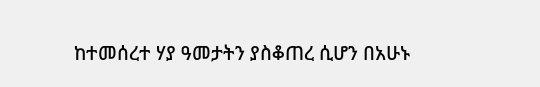ከተመሰረተ ሃያ ዓመታትን ያስቆጠረ ሲሆን በአሁኑ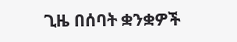ጊዜ በሰባት ቋንቋዎች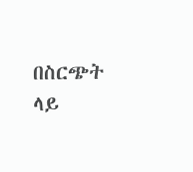በስርጭት ላይ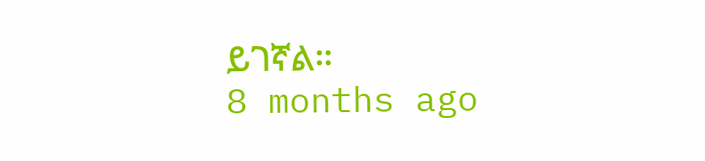ይገኛል።
8 months ago